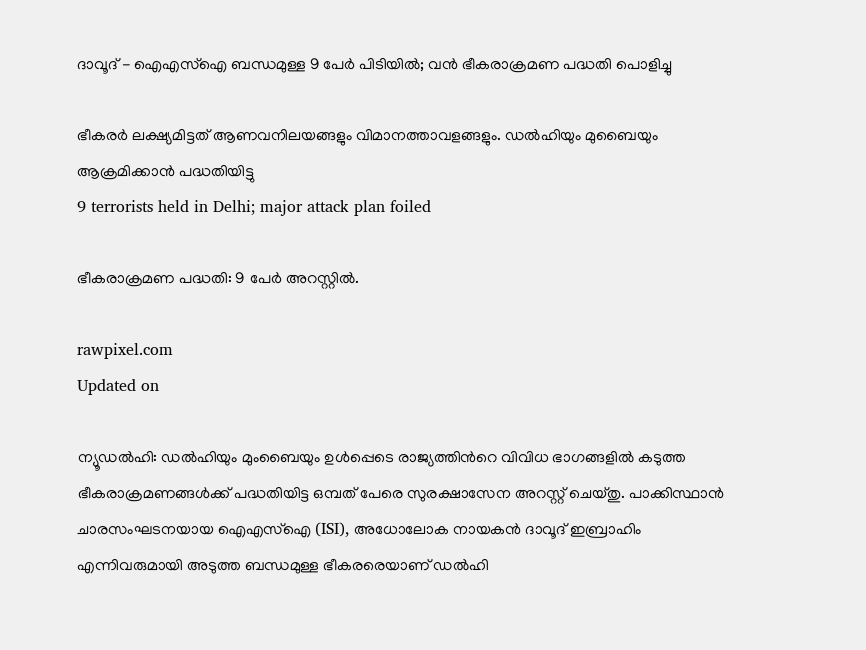ദാവൂദ് - ഐഎസ്ഐ ബന്ധമുള്ള 9 പേർ പിടിയിൽ; വൻ ഭീകരാക്രമണ പദ്ധതി പൊളിച്ചു

ഭീകരർ ലക്ഷ്യമിട്ടത് ആണവനിലയങ്ങളും വിമാനത്താവളങ്ങളും. ഡൽഹിയും മുബൈയും ആക്രമിക്കാൻ പദ്ധതിയിട്ടു
9 terrorists held in Delhi; major attack plan foiled

ഭീകരാക്രമണ പദ്ധതി: 9 പേർ അറസ്റ്റിൽ.

rawpixel.com
Updated on

ന്യൂഡൽഹി: ഡൽഹിയും മുംബൈയും ഉൾപ്പെടെ രാജ്യത്തിന്‍റെ വിവിധ ഭാഗങ്ങളിൽ കടുത്ത ഭീകരാക്രമണങ്ങൾക്ക് പദ്ധതിയിട്ട ഒമ്പത് പേരെ സുരക്ഷാസേന അറസ്റ്റ് ചെയ്തു. പാക്കിസ്ഥാൻ ചാരസംഘടനയായ ഐഎസ്ഐ (ISI), അധോലോക നായകൻ ദാവൂദ് ഇബ്രാഹിം എന്നിവരുമായി അടുത്ത ബന്ധമുള്ള ഭീകരരെയാണ് ഡൽഹി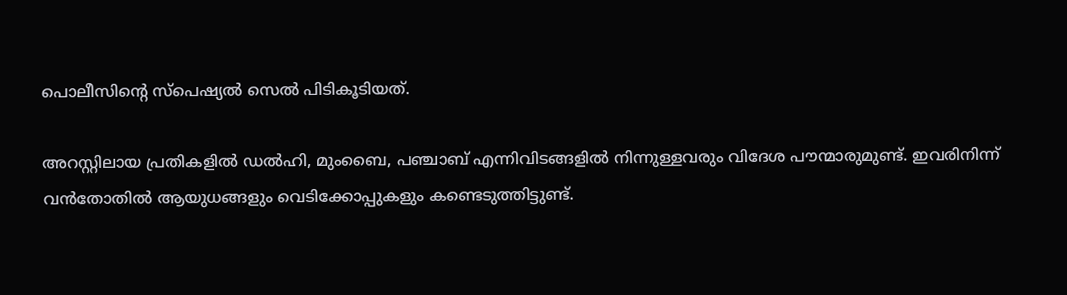പൊലീസിന്‍റെ സ്പെഷ്യൽ സെൽ പിടികൂടിയത്.

അറസ്റ്റിലായ പ്രതികളിൽ ഡൽഹി, മുംബൈ, പഞ്ചാബ് എന്നിവിടങ്ങളിൽ നിന്നുള്ളവരും വിദേശ പൗന്മാരുമുണ്ട്. ഇവരിനിന്ന് വൻതോതിൽ ആയുധങ്ങളും വെടിക്കോപ്പുകളും കണ്ടെടുത്തിട്ടുണ്ട്.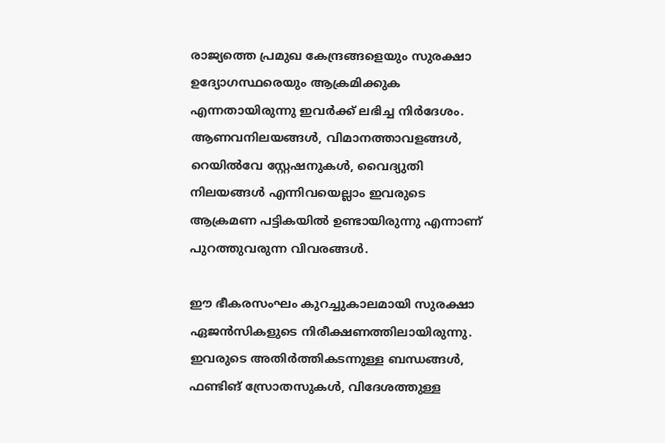രാജ്യത്തെ പ്രമുഖ കേന്ദ്രങ്ങളെയും സുരക്ഷാ ഉദ്യോഗസ്ഥരെയും ആക്രമിക്കുക എന്നതായിരുന്നു ഇവർക്ക് ലഭിച്ച നിർദേശം. ആണവനിലയങ്ങൾ, വിമാനത്താവളങ്ങൾ, റെയിൽവേ സ്റ്റേഷനുകൾ, വൈദ്യുതി നിലയങ്ങൾ എന്നിവയെല്ലാം ഇവരുടെ ആക്രമണ പട്ടികയിൽ ഉണ്ടായിരുന്നു എന്നാണ് പുറത്തുവരുന്ന വിവരങ്ങൾ.

ഈ ഭീകരസംഘം കുറച്ചുകാലമായി സുരക്ഷാ ഏജൻസികളുടെ നിരീക്ഷണത്തിലായിരുന്നു. ഇവരുടെ അതിർത്തികടന്നുള്ള ബന്ധങ്ങൾ, ഫണ്ടിങ് സ്രോതസുകൾ, വിദേശത്തുള്ള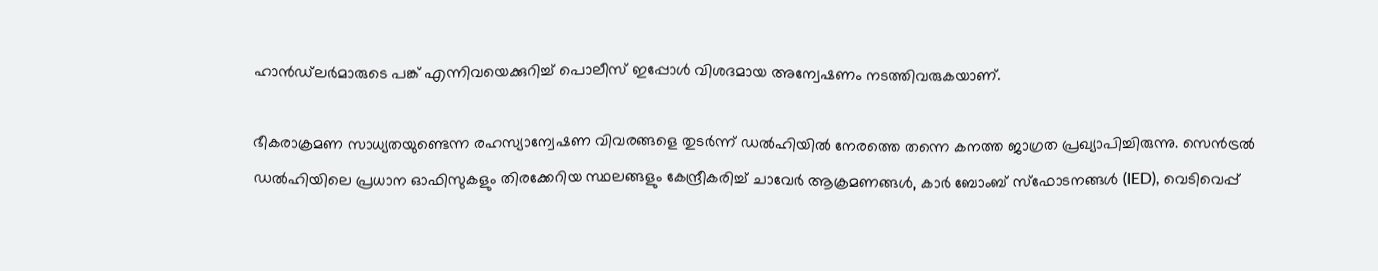ഹാൻഡ്‌ലർമാരുടെ പങ്ക് എന്നിവയെക്കുറിച്ച് പൊലീസ് ഇപ്പോൾ വിശദമായ അന്വേഷണം നടത്തിവരുകയാണ്.

ഭീകരാക്രമണ സാധ്യതയുണ്ടെന്ന രഹസ്യാന്വേഷണ വിവരങ്ങളെ തുടർന്ന് ഡൽഹിയിൽ നേരത്തെ തന്നെ കനത്ത ജാഗ്രത പ്രഖ്യാപിച്ചിരുന്നു. സെൻട്രൽ ഡൽഹിയിലെ പ്രധാന ഓഫിസുകളും തിരക്കേറിയ സ്ഥലങ്ങളും കേന്ദ്രീകരിച്ച് ചാവേർ ആക്രമണങ്ങൾ, കാർ ബോംബ് സ്ഫോടനങ്ങൾ (IED), വെടിവെപ്പ്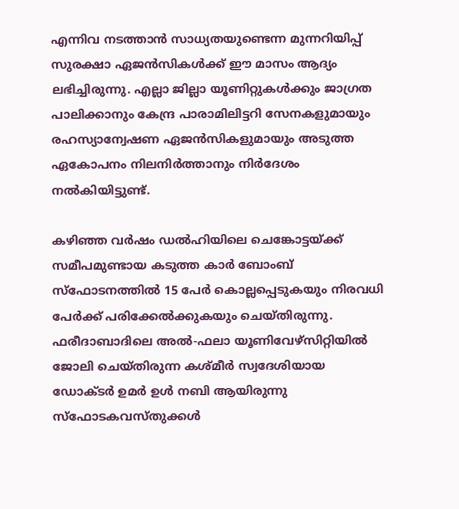എന്നിവ നടത്താൻ സാധ്യതയുണ്ടെന്ന മുന്നറിയിപ്പ് സുരക്ഷാ ഏജൻസികൾക്ക് ഈ മാസം ആദ്യം ലഭിച്ചിരുന്നു. എല്ലാ ജില്ലാ യൂണിറ്റുകൾക്കും ജാഗ്രത പാലിക്കാനും കേന്ദ്ര പാരാമിലിട്ടറി സേനകളുമായും രഹസ്യാന്വേഷണ ഏജൻസികളുമായും അടുത്ത ഏകോപനം നിലനിർത്താനും നിർദേശം നൽകിയിട്ടുണ്ട്.

കഴിഞ്ഞ വർഷം ഡൽഹിയിലെ ചെങ്കോട്ടയ്ക്ക് സമീപമുണ്ടായ കടുത്ത കാർ ബോംബ് സ്ഫോടനത്തിൽ 15 പേർ കൊല്ലപ്പെടുകയും നിരവധി പേർക്ക് പരിക്കേൽക്കുകയും ചെയ്തിരുന്നു. ഫരീദാബാദിലെ അൽ-ഫലാ യൂണിവേഴ്സിറ്റിയിൽ ജോലി ചെയ്തിരുന്ന കശ്മീർ സ്വദേശിയായ ഡോക്ടർ ഉമർ ഉൾ നബി ആയിരുന്നു സ്ഫോടകവസ്തുക്കൾ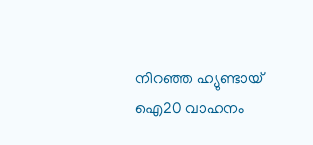നിറഞ്ഞ ഹ്യുണ്ടായ് ഐ20 വാഹനം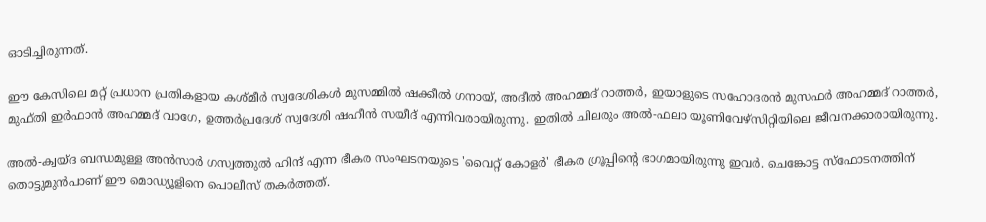ഓടിച്ചിരുന്നത്.

ഈ കേസിലെ മറ്റ് പ്രധാന പ്രതികളായ കശ്മീർ സ്വദേശികൾ മുസമ്മിൽ ഷക്കീൽ ഗനായ്, അദീൽ അഹമ്മദ് റാത്തർ, ഇയാളുടെ സഹോദരൻ മുസഫർ അഹമ്മദ് റാത്തർ, മുഫ്തി ഇർഫാൻ അഹമ്മദ് വാഗേ, ഉത്തർപ്രദേശ് സ്വദേശി ഷഹീൻ സയീദ് എന്നിവരായിരുന്നു. ഇതിൽ ചിലരും അൽ-ഫലാ യൂണിവേഴ്സിറ്റിയിലെ ജീവനക്കാരായിരുന്നു.

അൽ-ക്വയ്ദ ബന്ധമുള്ള അൻസാർ ഗസ്വത്തുൽ ഹിന്ദ് എന്ന ഭീകര സംഘടനയുടെ 'വൈറ്റ് കോളർ' ഭീകര ഗ്രൂപ്പിന്‍റെ ഭാഗമായിരുന്നു ഇവർ. ചെങ്കോട്ട സ്ഫോടനത്തിന് തൊട്ടുമുൻപാണ് ഈ മൊഡ്യൂളിനെ പൊലീസ് തകർത്തത്.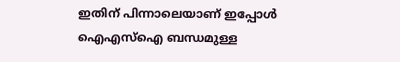ഇതിന് പിന്നാലെയാണ് ഇപ്പോൾ ഐഎസ്ഐ ബന്ധമുള്ള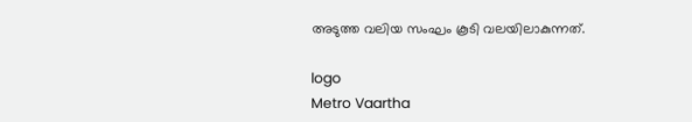അടുത്ത വലിയ സംഘം കൂടി വലയിലാകുന്നത്.

logo
Metro Vaartha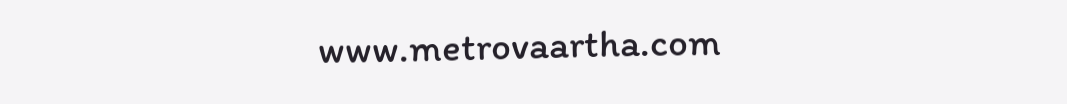www.metrovaartha.com